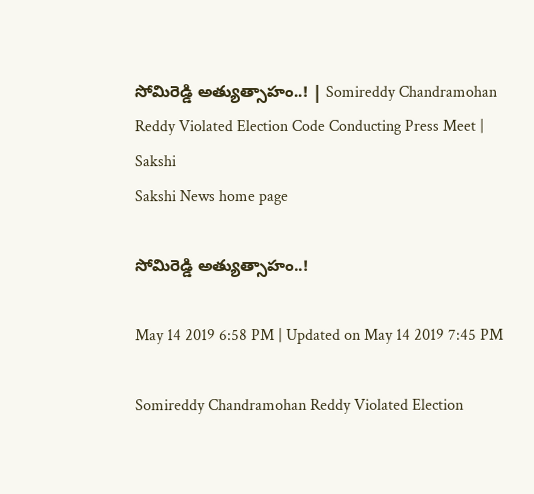సోమిరెడ్డి అత్యుత్సాహం..! | Somireddy Chandramohan Reddy Violated Election Code Conducting Press Meet | Sakshi
Sakshi News home page

సోమిరెడ్డి అత్యుత్సాహం..!

May 14 2019 6:58 PM | Updated on May 14 2019 7:45 PM

Somireddy Chandramohan Reddy Violated Election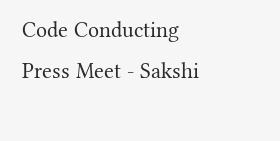Code Conducting Press Meet - Sakshi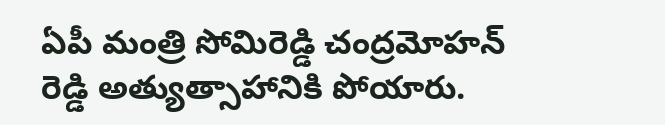ఏపీ మంత్రి సోమిరెడ్డి చంద్రమోహన్‌ రెడ్డి అత్యుత్సాహానికి పోయారు.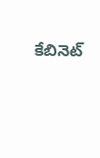కేబినెట్‌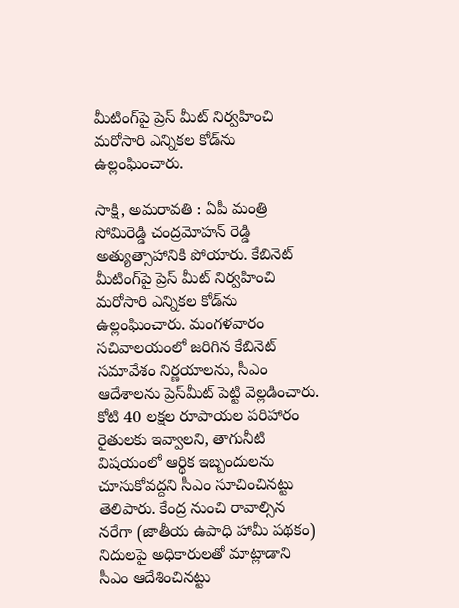మీటింగ్‌పై ప్రెస్‌ మీట్‌ నిర్వహించి మరోసారి ఎన్నికల కోడ్‌ను ఉల్లంఘించారు.

సాక్షి, అమరావతి : ఏపీ మంత్రి సోమిరెడ్డి చంద్రమోహన్‌ రెడ్డి అత్యుత్సాహానికి పోయారు. కేబినెట్‌ మీటింగ్‌పై ప్రెస్‌ మీట్‌ నిర్వహించి మరోసారి ఎన్నికల కోడ్‌ను ఉల్లంఘించారు. మంగళవారం సచివాలయంలో జరిగిన కేబినెట్‌ సమావేశం నిర్ణయాలను, సీఎం ఆదేశాలను ప్రెస్‌మీట్‌ పెట్టి వెల్లడించారు. కోటి 40 లక్షల రూపాయల పరిహారం రైతులకు ఇవ్వాలని, తాగునీటి విషయంలో ఆర్థిక ఇబ్బందులను చూసుకోవద్దని సీఎం సూచించినట్టు తెలిపారు. కేంద్ర నుంచి రావాల్సిన నరేగా (జాతీయ ఉపాధి హామీ పథకం) నిదులపై అధికారులతో మాట్లాడాని సీఎం ఆదేశించినట్టు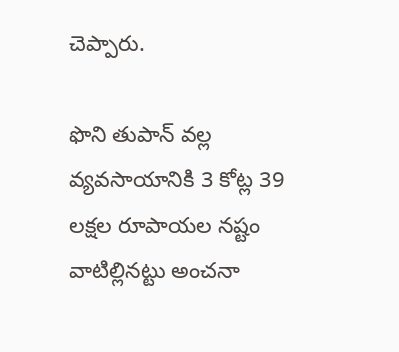చెప్పారు.

ఫొని తుపాన్‌ వల్ల వ్యవసాయానికి 3 కోట్ల 39 లక్షల రూపాయల నష్టం వాటిల్లినట్టు అంచనా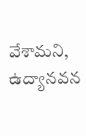వేశామని, ఉద్యానవన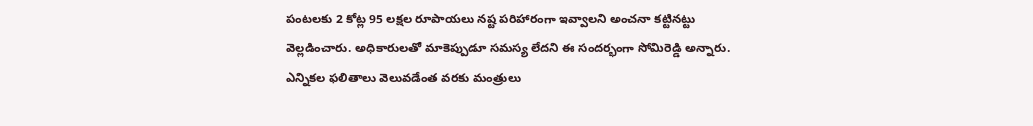పంటలకు 2 కోట్ల 95 లక్షల రూపాయలు నష్ట పరిహారంగా ఇవ్వాలని అంచనా కట్టినట్టు వెల్లడించారు. అధికారులతో మాకెప్పుడూ సమస్య లేదని ఈ సందర్భంగా సోమిరెడ్డి అన్నారు. ఎన్నికల ఫలితాలు వెలువడేంత వరకు మంత్రులు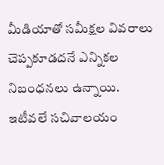మీడియాతో సమీక్షల వివరాలు చెప్పకూడదనే ఎన్నికల నిబంధనలు ఉన్నాయి. ఇటీవలే సచివాలయం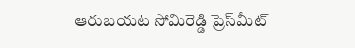ఆరుబయట సోమిరెడ్డి ప్రెస్‌మీట్‌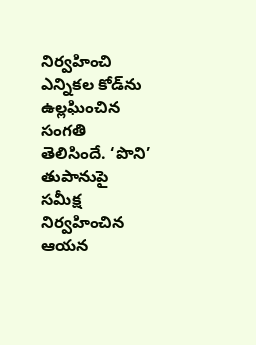నిర్వహించి ఎన్నికల కోడ్‌ను ఉల్లఘించిన సంగతి తెలిసిందే. ‘పొని’ తుపానుపై సమీక్ష నిర్వహించిన ఆయన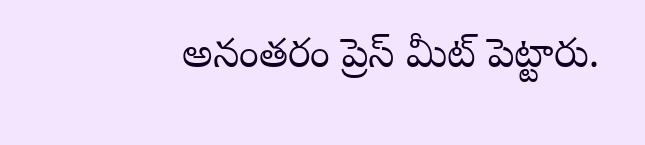అనంతరం ప్రెస్‌ మీట్‌ పెట్టారు.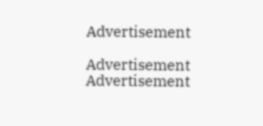Advertisement

Advertisement
Advertisement